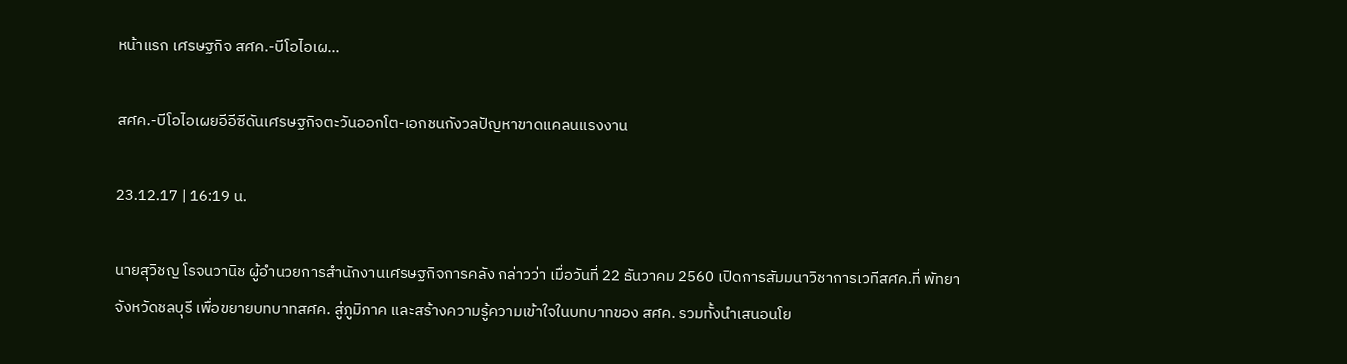หน้าแรก เศรษฐกิจ สศค.-บีโอไอเผ...

สศค.-บีโอไอเผยอีอีซีดันเศรษฐกิจตะวันออกโต-เอกชนกังวลปัญหาขาดแคลนแรงงาน

23.12.17 | 16:19 น.

นายสุวิชญ โรจนวานิช ผู้อำนวยการสำนักงานเศรษฐกิจการคลัง กล่าวว่า เมื่อวันที่ 22 ธันวาคม 2560 เปิดการสัมมนาวิชาการเวทีสศค.ที่ พัทยา จังหวัดชลบุรี เพื่อขยายบทบาทสศค. สู่ภูมิภาค และสร้างความรู้ความเข้าใจในบทบาทของ สศค. รวมทั้งนำเสนอนโย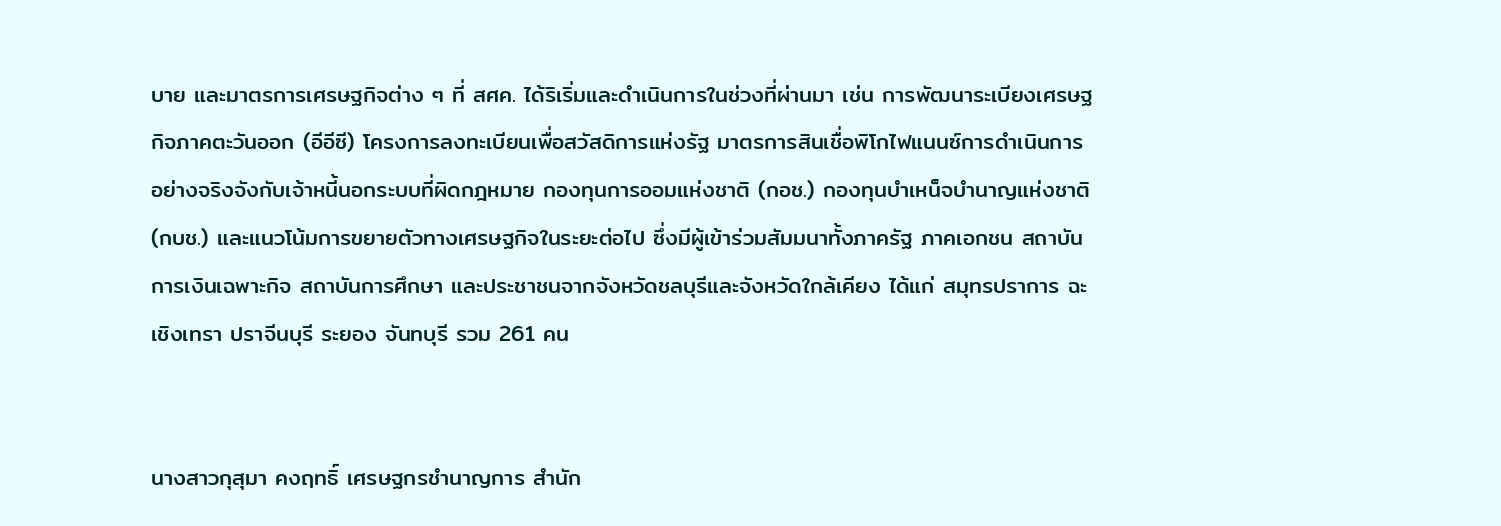บาย และมาตรการเศรษฐกิจต่าง ๆ ที่ สศค. ได้ริเริ่มและดำเนินการในช่วงที่ผ่านมา เช่น การพัฒนาระเบียงเศรษฐกิจภาคตะวันออก (อีอีซี) โครงการลงทะเบียนเพื่อสวัสดิการแห่งรัฐ มาตรการสินเชื่อพิโกไฟแนนซ์การดำเนินการอย่างจริงจังกับเจ้าหนี้นอกระบบที่ผิดกฎหมาย กองทุนการออมแห่งชาติ (กอช.) กองทุนบำเหน็จบำนาญแห่งชาติ (กบช.) และแนวโน้มการขยายตัวทางเศรษฐกิจในระยะต่อไป ซึ่งมีผู้เข้าร่วมสัมมนาทั้งภาครัฐ ภาคเอกชน สถาบันการเงินเฉพาะกิจ สถาบันการศึกษา และประชาชนจากจังหวัดชลบุรีและจังหวัดใกล้เคียง ได้แก่ สมุทรปราการ ฉะเชิงเทรา ปราจีนบุรี ระยอง จันทบุรี รวม 261 คน


นางสาวกุสุมา คงฤทธิ์ เศรษฐกรชำนาญการ สำนัก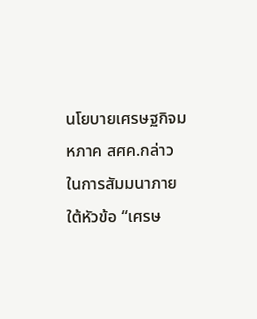นโยบายเศรษฐกิจมหภาค สศค.กล่าวในการสัมมนาภายใต้หัวข้อ “เศรษ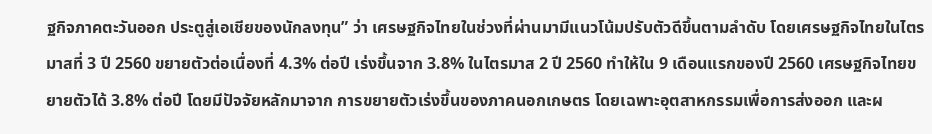ฐกิจภาคตะวันออก ประตูสู่เอเชียของนักลงทุน” ว่า เศรษฐกิจไทยในช่วงที่ผ่านมามีแนวโน้มปรับตัวดีขึ้นตามลำดับ โดยเศรษฐกิจไทยในไตรมาสที่ 3 ปี 2560 ขยายตัวต่อเนื่องที่ 4.3% ต่อปี เร่งขึ้นจาก 3.8% ในไตรมาส 2 ปี 2560 ทำให้ใน 9 เดือนแรกของปี 2560 เศรษฐกิจไทยขยายตัวได้ 3.8% ต่อปี โดยมีปัจจัยหลักมาจาก การขยายตัวเร่งขึ้นของภาคนอกเกษตร โดยเฉพาะอุตสาหกรรมเพื่อการส่งออก และผ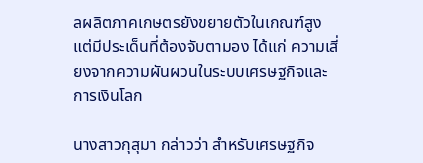ลผลิตภาคเกษตรยังขยายตัวในเกณฑ์สูงแต่มีประเด็นที่ต้องจับตามอง ได้แก่ ความเสี่ยงจากความผันผวนในระบบเศรษฐกิจและการเงินโลก

นางสาวกุสุมา กล่าวว่า สำหรับเศรษฐกิจ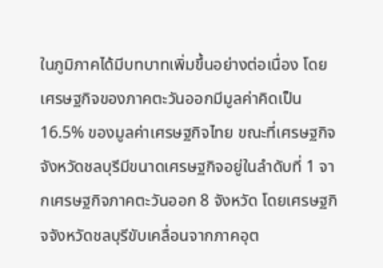ในภูมิภาคได้มีบทบาทเพิ่มขึ้นอย่างต่อเนื่อง โดยเศรษฐกิจของภาคตะวันออกมีมูลค่าคิดเป็น 16.5% ของมูลค่าเศรษฐกิจไทย ขณะที่เศรษฐกิจจังหวัดชลบุรีมีขนาดเศรษฐกิจอยู่ในลำดับที่ 1 จากเศรษฐกิจภาคตะวันออก 8 จังหวัด โดยเศรษฐกิจจังหวัดชลบุรีขับเคลื่อนจากภาคอุต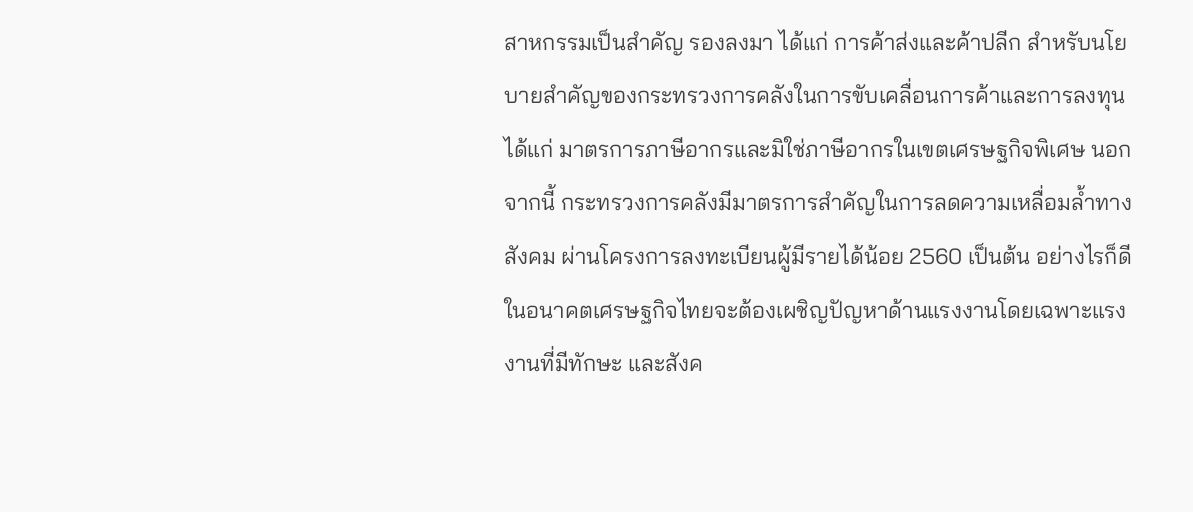สาหกรรมเป็นสำคัญ รองลงมา ได้แก่ การค้าส่งและค้าปลีก สำหรับนโยบายสำคัญของกระทรวงการคลังในการขับเคลื่อนการค้าและการลงทุน ได้แก่ มาตรการภาษีอากรและมิใช่ภาษีอากรในเขตเศรษฐกิจพิเศษ นอกจากนี้ กระทรวงการคลังมีมาตรการสำคัญในการลดความเหลื่อมล้ำทางสังคม ผ่านโครงการลงทะเบียนผู้มีรายได้น้อย 2560 เป็นต้น อย่างไรก็ดี ในอนาคตเศรษฐกิจไทยจะต้องเผชิญปัญหาด้านแรงงานโดยเฉพาะแรงงานที่มีทักษะ และสังค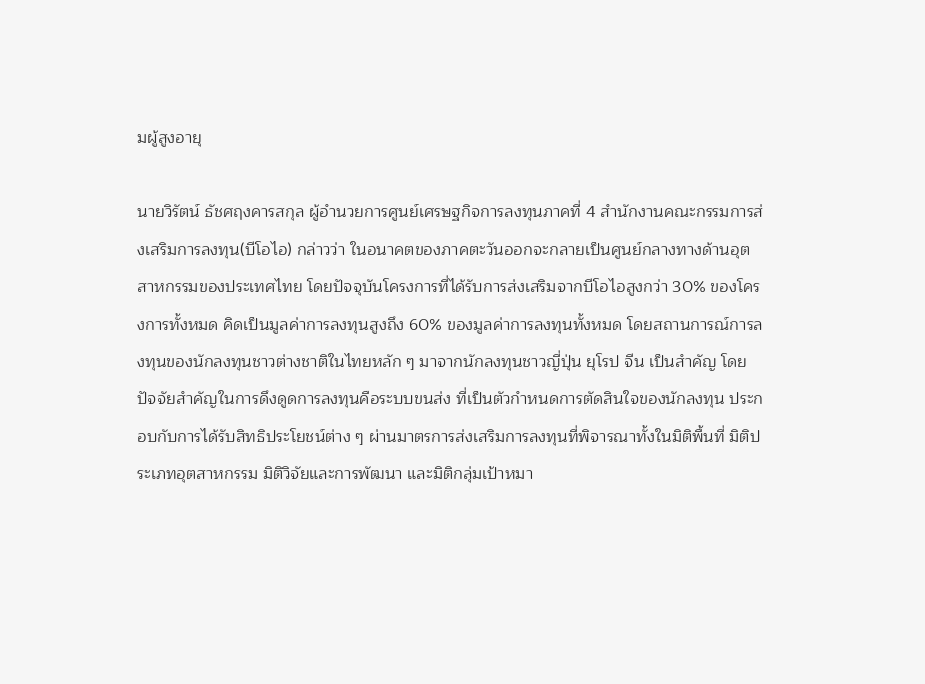มผู้สูงอายุ

นายวิรัตน์ ธัชศฤงคารสกุล ผู้อำนวยการศูนย์เศรษฐกิจการลงทุนภาคที่ 4 สำนักงานคณะกรรมการส่งเสริมการลงทุน(บีโอไอ) กล่าวว่า ในอนาคตของภาคตะวันออกจะกลายเป็นศูนย์กลางทางด้านอุตสาหกรรมของประเทศไทย โดยปัจจุบันโครงการที่ได้รับการส่งเสริมจากบีโอไอสูงกว่า 30% ของโครงการทั้งหมด คิดเป็นมูลค่าการลงทุนสูงถึง 60% ของมูลค่าการลงทุนทั้งหมด โดยสถานการณ์การลงทุนของนักลงทุนชาวต่างชาติในไทยหลัก ๆ มาจากนักลงทุนชาวญี่ปุ่น ยุโรป จีน เป็นสำคัญ โดยปัจจัยสำคัญในการดึงดูดการลงทุนคือระบบขนส่ง ที่เป็นตัวกำหนดการตัดสินใจของนักลงทุน ประกอบกับการได้รับสิทธิประโยชน์ต่าง ๆ ผ่านมาตรการส่งเสริมการลงทุนที่พิจารณาทั้งในมิติพื้นที่ มิติประเภทอุตสาหกรรม มิติวิจัยและการพัฒนา และมิติกลุ่มเป้าหมา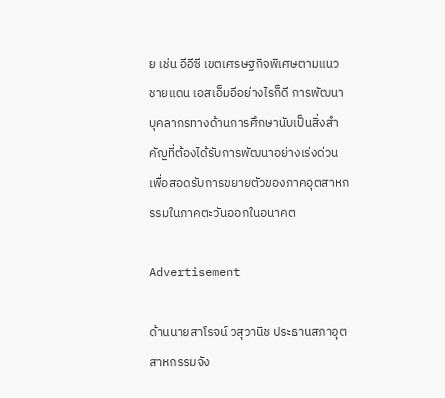ย เช่น อีอีซี เขตเศรษฐกิจพิเศษตามแนวชายแดน เอสเอ็มอีอย่างไรก็ดี การพัฒนาบุคลากรทางด้านการศึกษานับเป็นสิ่งสำคัญที่ต้องได้รับการพัฒนาอย่างเร่งด่วนเพื่อสอดรับการขยายตัวของภาคอุตสาหกรรมในภาคตะวันออกในอนาคต

Advertisement

ด้านนายสาโรจน์ วสุวานิช ประธานสภาอุตสาหกรรมจัง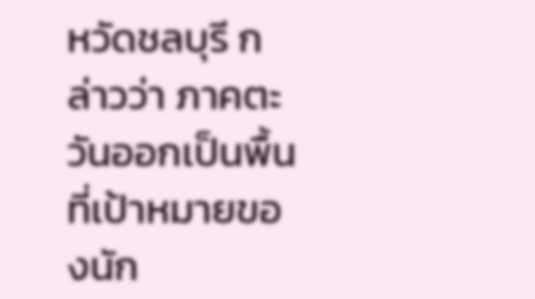หวัดชลบุรี กล่าวว่า ภาคตะวันออกเป็นพื้นที่เป้าหมายของนัก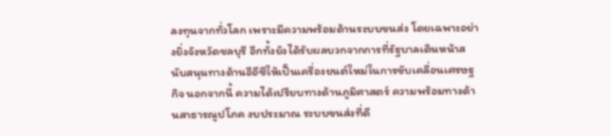ลงทุนจากทั่วโลก เพราะมีความพร้อมด้านระบบขนส่ง โดยเฉพาะอย่างยิ่งจังหวัดชลบุรี อีกทั้งยังได้รับผลบวกจากการที่รัฐบาลเดินหน้าสนับสนุนทางด้านอีอีซีให้เป็นเครื่องยนต์ใหม่ในการขับเคลื่อนเศรษฐกิจ นอกจากนี้ ความได้เปรียบทางด้านภูมิศาสตร์ ความพร้อมทางด้านสาธารณูปโภค งบประมาณ ระบบขนส่งที่ดี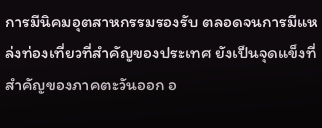การมีนิคมอุตสาหกรรมรองรับ ตลอดจนการมีแหล่งท่องเที่ยวที่สำคัญของประเทศ ยังเป็นจุดแข็งที่สำคัญของภาคตะวันออก อ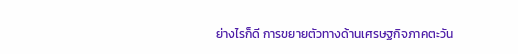ย่างไรก็ดี การขยายตัวทางด้านเศรษฐกิจภาคตะวัน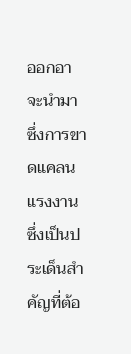ออกอาจะนำมาซึ่งการขาดแคลนแรงงาน ซึ่งเป็นประเด็นสำคัญที่ต้อ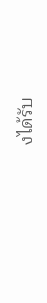งได้รับ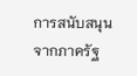การสนับสนุนจากภาครัฐ